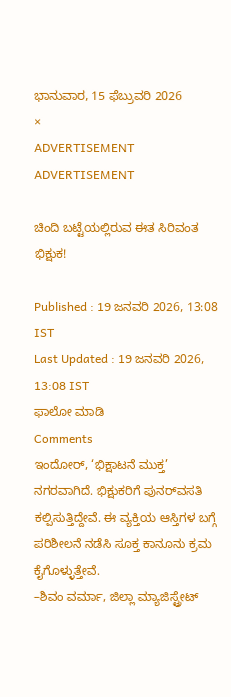ಭಾನುವಾರ, 15 ಫೆಬ್ರುವರಿ 2026
×
ADVERTISEMENT
ADVERTISEMENT

ಚಿಂದಿ ಬಟ್ಟೆಯಲ್ಲಿರುವ ಈತ ಸಿರಿವಂತ ಭಿಕ್ಷುಕ!

Published : 19 ಜನವರಿ 2026, 13:08 IST
Last Updated : 19 ಜನವರಿ 2026, 13:08 IST
ಫಾಲೋ ಮಾಡಿ
Comments
ಇಂದೋರ್‌, ‘ಭಿಕ್ಷಾಟನೆ ಮುಕ್ತ’ ನಗರವಾಗಿದೆ. ಭಿಕ್ಷುಕರಿಗೆ ಪುನರ್‌ವಸತಿ ಕಲ್ಪಿಸುತ್ತಿದ್ದೇವೆ. ಈ ವ್ಯಕ್ತಿಯ ಆಸ್ತಿಗಳ ಬಗ್ಗೆ ಪರಿಶೀಲನೆ ನಡೆಸಿ ಸೂಕ್ತ ಕಾನೂನು ಕ್ರಮ ಕೈಗೊಳ್ಳುತ್ತೇವೆ.
–ಶಿವಂ ವರ್ಮಾ, ಜಿಲ್ಲಾ ಮ್ಯಾಜಿಸ್ಟ್ರೇಟ್‌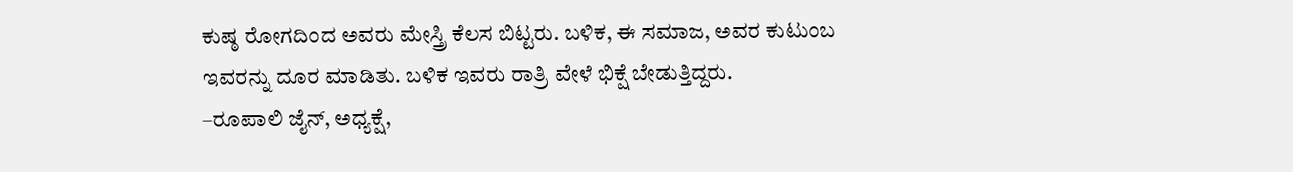ಕುಷ್ಠ ರೋಗದಿಂದ ಅವರು ಮೇಸ್ತ್ರಿ ಕೆಲಸ ಬಿಟ್ಟರು. ಬಳಿಕ, ಈ ಸಮಾಜ, ಅವರ ಕುಟುಂಬ ಇವರನ್ನು ದೂರ ಮಾಡಿತು. ಬಳಿಕ ಇವರು ರಾತ್ರಿ ವೇಳೆ ಭಿಕ್ಷೆ ಬೇಡುತ್ತಿದ್ದರು.
–ರೂಪಾಲಿ ಜೈನ್‌, ಅಧ್ಯಕ್ಷೆ,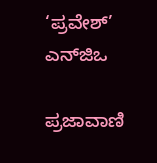‘ಪ್ರವೇಶ್‌’ ಎನ್‌ಜಿಒ

ಪ್ರಜಾವಾಣಿ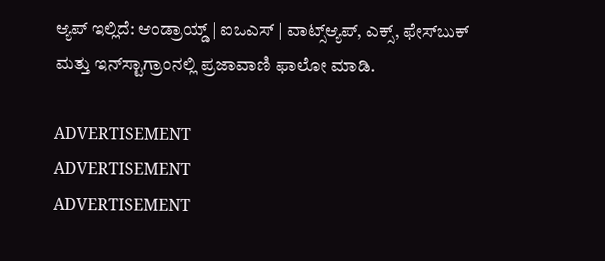ಆ್ಯಪ್ ಇಲ್ಲಿದೆ: ಆಂಡ್ರಾಯ್ಡ್ | ಐಒಎಸ್ | ವಾಟ್ಸ್ಆ್ಯಪ್, ಎಕ್ಸ್, ಫೇಸ್‌ಬುಕ್ ಮತ್ತು ಇನ್‌ಸ್ಟಾಗ್ರಾಂನಲ್ಲಿ ಪ್ರಜಾವಾಣಿ ಫಾಲೋ ಮಾಡಿ.

ADVERTISEMENT
ADVERTISEMENT
ADVERTISEMENT